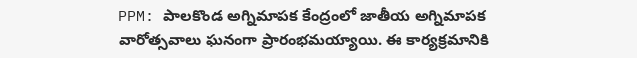PPM: పాలకొండ అగ్నిమాపక కేంద్రంలో జాతీయ అగ్నిమాపక వారోత్సవాలు ఘనంగా ప్రారంభమయ్యాయి. ఈ కార్యక్రమానికి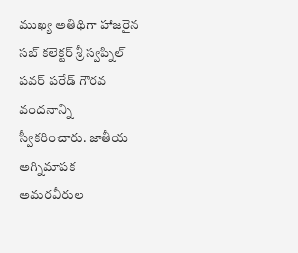ముఖ్య అతిథిగా హాజరైన సబ్ కలెక్టర్ శ్రీ స్వప్నిల్ పవర్ పరేడ్ గౌరవ వందనాన్ని స్వీకరించారు. జాతీయ అగ్నిమాపక అమరవీరుల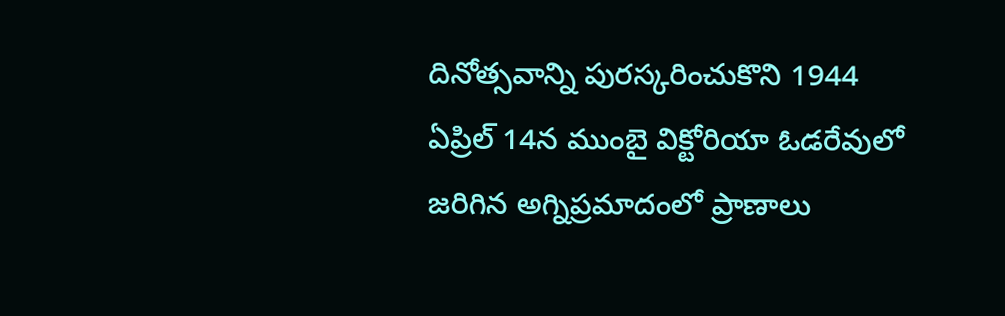దినోత్సవాన్ని పురస్కరించుకొని 1944 ఏప్రిల్ 14న ముంబై విక్టోరియా ఓడరేవులో జరిగిన అగ్నిప్రమాదంలో ప్రాణాలు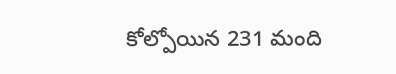కోల్పోయిన 231 మంది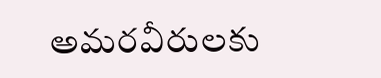అమరవీరులకు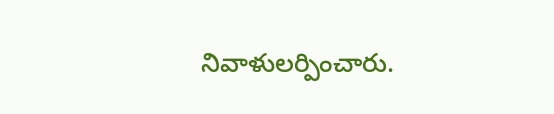నివాళులర్పించారు.